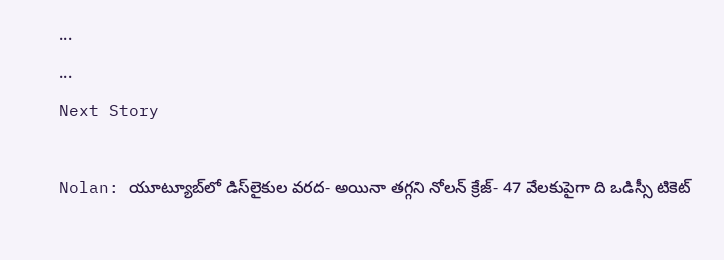...
...
Next Story

Nolan: యూట్యూబ్‌లో డిస్‌లైకుల వరద- అయినా తగ్గని నోలన్ క్రేజ్- 47 వేలకుపైగా ది ఒడిస్సీ టికెట్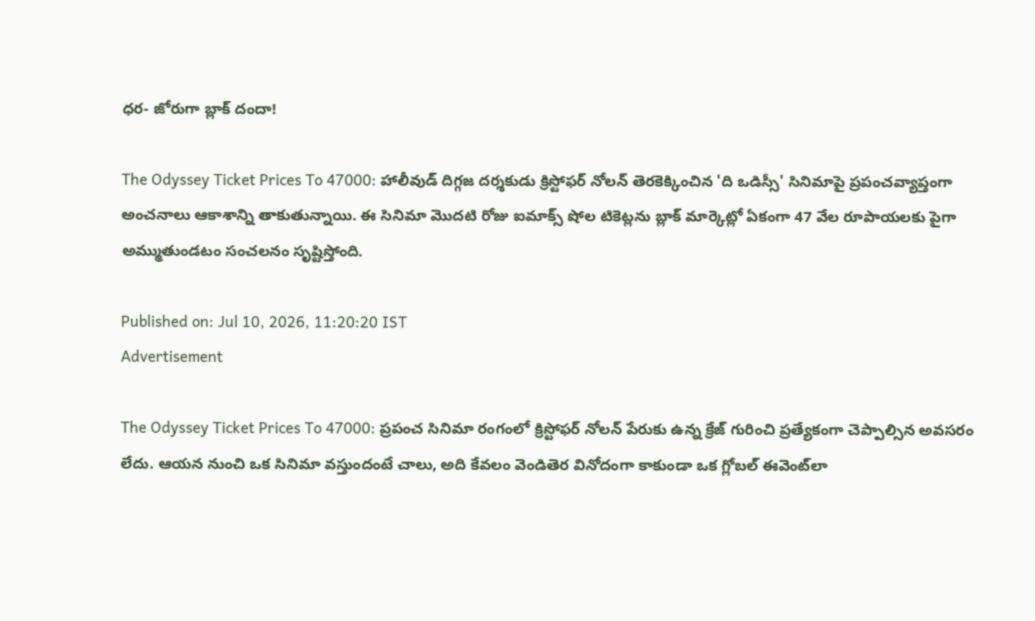ధర- జోరుగా బ్లాక్ దందా!

The Odyssey Ticket Prices To 47000: హాలీవుడ్ దిగ్గజ దర్శకుడు క్రిస్టోఫర్ నోలన్ తెరకెక్కించిన 'ది ఒడిస్సీ' సినిమాపై ప్రపంచవ్యాప్తంగా అంచనాలు ఆకాశాన్ని తాకుతున్నాయి. ఈ సినిమా మొదటి రోజు ఐమాక్స్ షోల టికెట్లను బ్లాక్ మార్కెట్లో ఏకంగా 47 వేల రూపాయలకు పైగా అమ్ముతుండటం సంచలనం సృష్టిస్తోంది.

Published on: Jul 10, 2026, 11:20:20 IST
Advertisement

The Odyssey Ticket Prices To 47000: ప్రపంచ సినిమా రంగంలో క్రిస్టోఫర్ నోలన్ పేరుకు ఉన్న క్రేజ్ గురించి ప్రత్యేకంగా చెప్పాల్సిన అవసరం లేదు. ఆయన నుంచి ఒక సినిమా వస్తుందంటే చాలు, అది కేవలం వెండితెర వినోదంగా కాకుండా ఒక గ్లోబల్ ఈవెంట్‌లా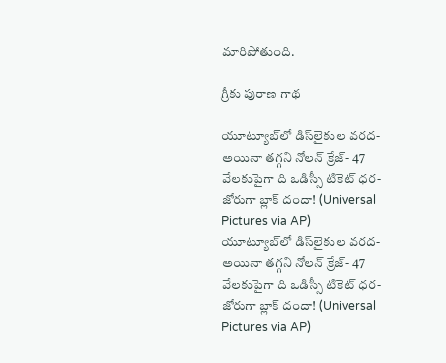మారిపోతుంది.

గ్రీకు పురాణ గాథ

యూట్యూబ్‌లో డిస్‌లైకుల వరద- అయినా తగ్గని నోలన్ క్రేజ్- 47 వేలకుపైగా ది ఒడిస్సీ టికెట్ ధర- జోరుగా బ్లాక్ దందా! (Universal Pictures via AP)
యూట్యూబ్‌లో డిస్‌లైకుల వరద- అయినా తగ్గని నోలన్ క్రేజ్- 47 వేలకుపైగా ది ఒడిస్సీ టికెట్ ధర- జోరుగా బ్లాక్ దందా! (Universal Pictures via AP)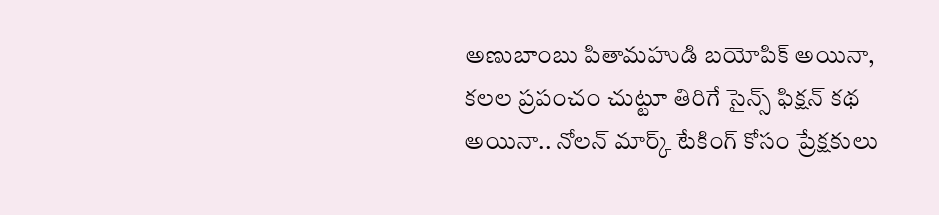అణుబాంబు పితామహుడి బయోపిక్ అయినా, కలల ప్రపంచం చుట్టూ తిరిగే సైన్స్ ఫిక్షన్ కథ అయినా.. నోలన్ మార్క్ టేకింగ్ కోసం ప్రేక్షకులు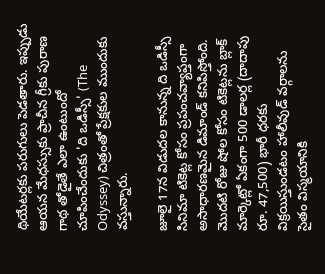థియేటర్లకు పరుగులు పెడతారు. ఇప్పుడు ఆయన మేధస్సుకు ప్రాచీన గ్రీకు పురాణ గాథ తోడైతే ఎలా ఉంటుందో చూపించేందుకు 'ది ఒడిస్సీ' (The Odyssey) చిత్రంతో ప్రేక్షకుల ముందుకు వస్తున్నారు.

జూలై 17న విడుదల కానున్న ది ఒడిస్సీ సినిమా టికెట్ల కోసం ప్రపంచవ్యాప్తంగా అసాధారణమైన డిమాండ్ కనిపిస్తోంది. మొదటి రోజు షోల కోసం టికెట్లను బ్లాక్ మార్కెట్లో ఏకంగా 500 డాలర్ల (దాదాపు రూ. 47,500) భారీ ధరకు విక్రయిస్తుండటం హాలీవుడ్ వర్గాలను సైతం విస్మయానికి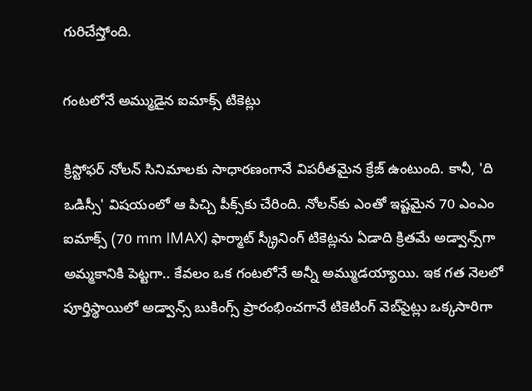గురిచేస్తోంది.

గంటలోనే అమ్ముడైన ఐమాక్స్ టికెట్లు

క్రిస్టోఫర్ నోలన్ సినిమాలకు సాధారణంగానే విపరీతమైన క్రేజ్ ఉంటుంది. కానీ, 'ది ఒడిస్సీ' విషయంలో ఆ పిచ్చి పీక్స్‌కు చేరింది. నోలన్‌కు ఎంతో ఇష్టమైన 70 ఎంఎం ఐమాక్స్ (70 mm IMAX) ఫార్మాట్ స్క్రీనింగ్ టికెట్లను ఏడాది క్రితమే అడ్వాన్స్‌గా అమ్మకానికి పెట్టగా.. కేవలం ఒక గంటలోనే అన్నీ అమ్ముడయ్యాయి. ఇక గత నెలలో పూర్తిస్థాయిలో అడ్వాన్స్ బుకింగ్స్ ప్రారంభించగానే టికెటింగ్ వెబ్‌సైట్లు ఒక్కసారిగా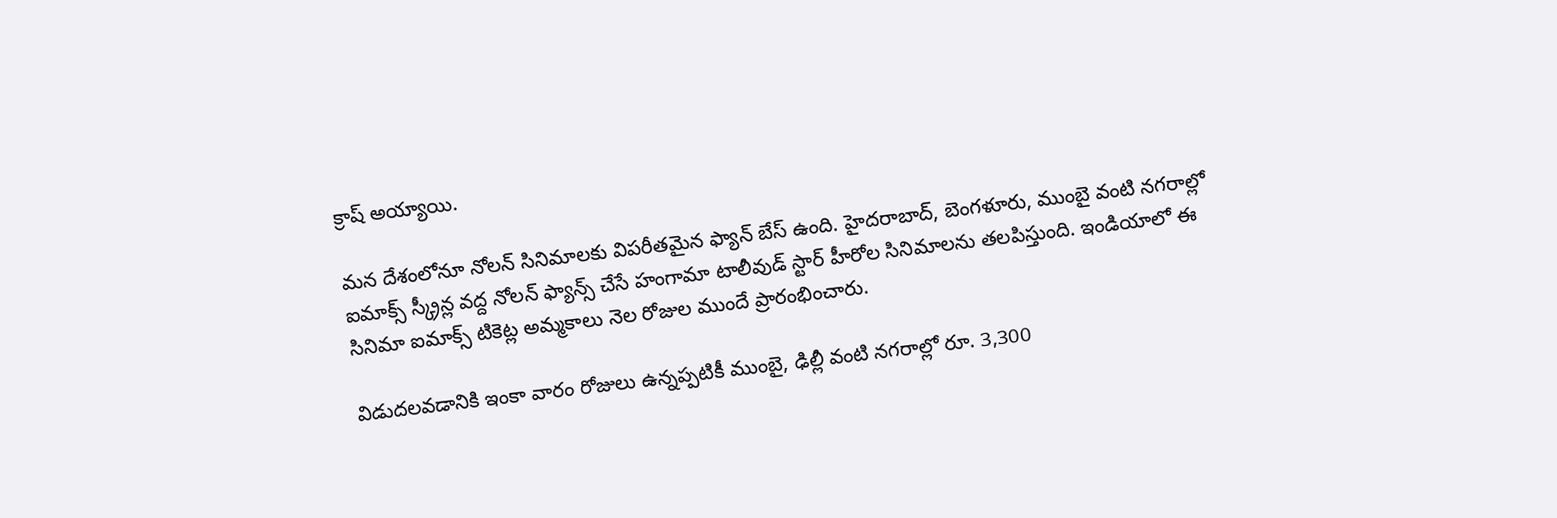క్రాష్ అయ్యాయి.

మన దేశంలోనూ నోలన్ సినిమాలకు విపరీతమైన ఫ్యాన్ బేస్ ఉంది. హైదరాబాద్, బెంగళూరు, ముంబై వంటి నగరాల్లో ఐమాక్స్ స్క్రీన్ల వద్ద నోలన్ ఫ్యాన్స్ చేసే హంగామా టాలీవుడ్ స్టార్ హీరోల సినిమాలను తలపిస్తుంది. ఇండియాలో ఈ సినిమా ఐమాక్స్ టికెట్ల అమ్మకాలు నెల రోజుల ముందే ప్రారంభించారు.

విడుదలవడానికి ఇంకా వారం రోజులు ఉన్నప్పటికీ ముంబై, ఢిల్లీ వంటి నగరాల్లో రూ. 3,300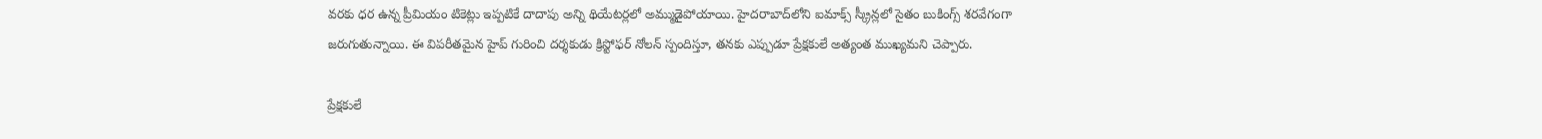వరకు ధర ఉన్న ప్రీమియం టికెట్లు ఇప్పటికే దాదాపు అన్ని థియేటర్లలో అమ్ముడైపోయాయి. హైదరాబాద్‌లోని ఐమాక్స్ స్క్రీన్లలో సైతం బుకింగ్స్ శరవేగంగా జరుగుతున్నాయి. ఈ విపరీతమైన హైప్ గురించి దర్శకుడు క్రిస్టోఫర్ నోలన్ స్పందిస్తూ, తనకు ఎప్పుడూ ప్రేక్షకులే అత్యంత ముఖ్యమని చెప్పారు.

ప్రేక్షకులే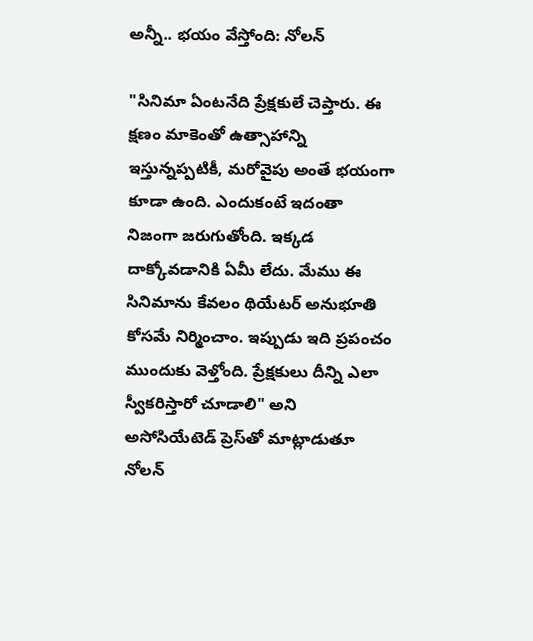అన్నీ.. భయం వేస్తోంది: నోలన్

"సినిమా ఏంటనేది ప్రేక్షకులే చెప్తారు. ఈ క్షణం మాకెంతో ఉత్సాహాన్ని ఇస్తున్నప్పటికీ, మరోవైపు అంతే భయంగా కూడా ఉంది. ఎందుకంటే ఇదంతా నిజంగా జరుగుతోంది. ఇక్కడ దాక్కోవడానికి ఏమీ లేదు. మేము ఈ సినిమాను కేవలం థియేటర్ అనుభూతి కోసమే నిర్మించాం. ఇప్పుడు ఇది ప్రపంచం ముందుకు వెళ్తోంది. ప్రేక్షకులు దీన్ని ఎలా స్వీకరిస్తారో చూడాలి" అని అసోసియేటెడ్ ప్రెస్‌తో మాట్లాడుతూ నోలన్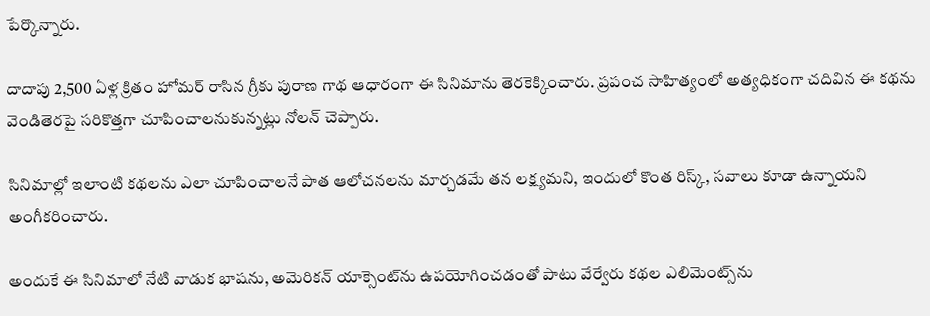పేర్కొన్నారు.

దాదాపు 2,500 ఏళ్ల క్రితం హోమర్ రాసిన గ్రీకు పురాణ గాథ ఆధారంగా ఈ సినిమాను తెరకెక్కించారు. ప్రపంచ సాహిత్యంలో అత్యధికంగా చదివిన ఈ కథను వెండితెరపై సరికొత్తగా చూపించాలనుకున్నట్లు నోలన్ చెప్పారు.

సినిమాల్లో ఇలాంటి కథలను ఎలా చూపించాలనే పాత ఆలోచనలను మార్చడమే తన లక్ష్యమని, ఇందులో కొంత రిస్క్, సవాలు కూడా ఉన్నాయని అంగీకరించారు.

అందుకే ఈ సినిమాలో నేటి వాడుక భాషను, అమెరికన్ యాక్సెంట్‌ను ఉపయోగించడంతో పాటు వేర్వేరు కథల ఎలిమెంట్స్‌ను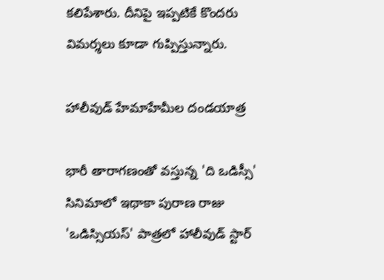కలిపేశారు. దీనిపై ఇప్పటికే కొందరు విమర్శలు కూడా గుప్పిస్తున్నారు.

హాలీవుడ్ హేమాహేమీల దండయాత్ర

భారీ తారాగణంతో వస్తున్న 'ది ఒడిస్సీ' సినిమాలో ఇథాకా పురాణ రాజు 'ఒడిస్సియస్' పాత్రలో హాలీవుడ్ స్టార్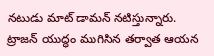నటుడు మాట్ డామన్ నటిస్తున్నారు. ట్రాజన్ యుద్ధం ముగిసిన తర్వాత ఆయన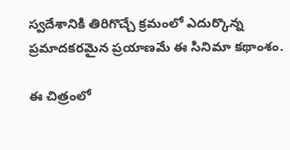స్వదేశానికి తిరిగొచ్చే క్రమంలో ఎదుర్కొన్న ప్రమాదకరమైన ప్రయాణమే ఈ సినిమా కథాంశం.

ఈ చిత్రంలో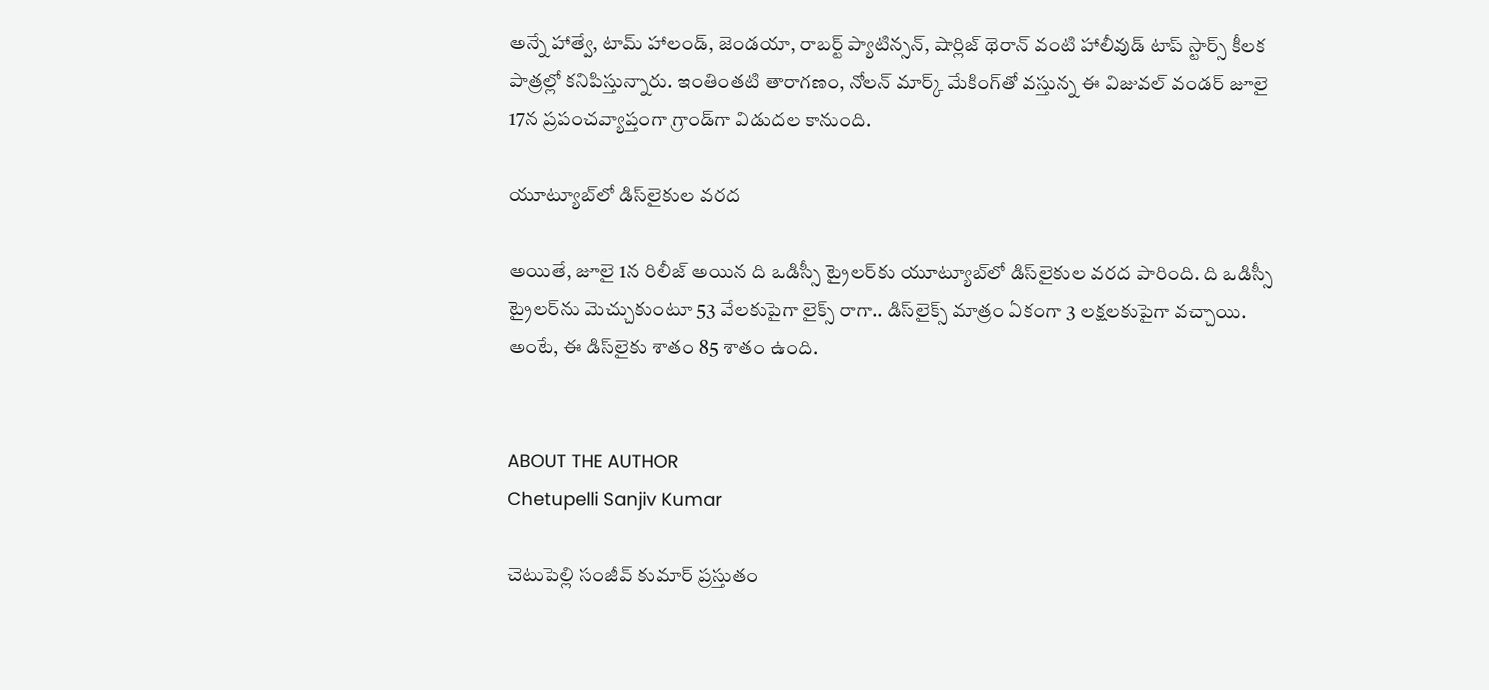అన్నే హాత్వే, టామ్ హాలండ్, జెండయా, రాబర్ట్ ప్యాటిన్సన్, షార్లిజ్ థెరాన్ వంటి హాలీవుడ్ టాప్ స్టార్స్ కీలక పాత్రల్లో కనిపిస్తున్నారు. ఇంతింతటి తారాగణం, నోలన్ మార్క్ మేకింగ్‌తో వస్తున్న ఈ విజువల్ వండర్ జూలై 17న ప్రపంచవ్యాప్తంగా గ్రాండ్‌గా విడుదల కానుంది.

యూట్యూబ్‌లో డిస్‌లైకుల వరద

అయితే, జూలై 1న రిలీజ్ అయిన ది ఒడిస్సీ ట్రైలర్‌కు యూట్యూబ్‌లో డిస్‌లైకుల వరద పారింది. ది ఒడిస్సీ ట్రైలర్‌ను మెచ్చుకుంటూ 53 వేలకుపైగా లైక్స్ రాగా.. డిస్‌లైక్స్ మాత్రం ఏకంగా 3 లక్షలకుపైగా వచ్చాయి. అంటే, ఈ డిస్‌లైకు శాతం 85 శాతం ఉంది.


ABOUT THE AUTHOR
Chetupelli Sanjiv Kumar

చెటుపెల్లి సంజీవ్ కుమార్ ప్రస్తుతం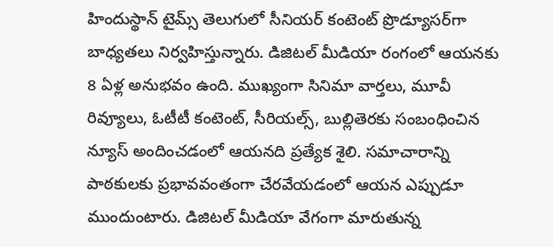హిందుస్థాన్ టైమ్స్ తెలుగులో సీనియర్ కంటెంట్ ప్రొడ్యూసర్‌గా బాధ్యతలు నిర్వహిస్తున్నారు. డిజిటల్ మీడియా రంగంలో ఆయనకు 8 ఏళ్ల అనుభవం ఉంది. ముఖ్యంగా సినిమా వార్తలు, మూవీ రివ్యూలు, ఓటీటీ కంటెంట్, సీరియల్స్, బుల్లితెరకు సంబంధించిన న్యూస్ అందించడంలో ఆయనది ప్రత్యేక శైలి. సమాచారాన్ని పాఠకులకు ప్రభావవంతంగా చేరవేయడంలో ఆయన ఎప్పుడూ ముందుంటారు. డిజిటల్ మీడియా వేగంగా మారుతున్న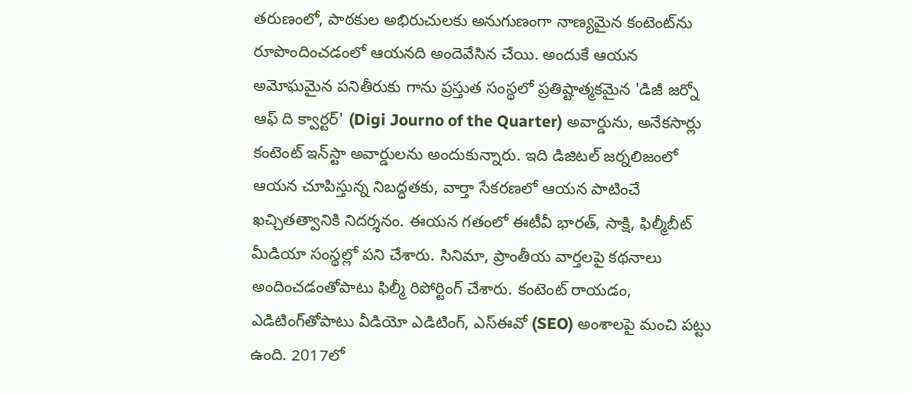తరుణంలో, పాఠకుల అభిరుచులకు అనుగుణంగా నాణ్యమైన కంటెంట్‌ను రూపొందించడంలో ఆయనది అందెవేసిన చేయి. అందుకే ఆయన అమోఘమైన పనితీరుకు గాను ప్రస్తుత సంస్థలో ప్రతిష్టాత్మకమైన 'డిజీ జర్నో ఆఫ్ ది క్వార్టర్' (Digi Journo of the Quarter) అవార్డును, అనేకసార్లు కంటెంట్ ఇన్‌స్టా అవార్డులను అందుకున్నారు. ఇది డిజిటల్ జర్నలిజంలో ఆయన చూపిస్తున్న నిబద్ధతకు, వార్తా సేకరణలో ఆయన పాటించే ఖచ్చితత్వానికి నిదర్శనం. ఈయన గతంలో ఈటీవీ భారత్, సాక్షి, ఫిల్మీబీట్ మీడియా సంస్థల్లో పని చేశారు. సినిమా, ప్రాంతీయ వార్తలపై కథనాలు అందించడంతోపాటు ఫిల్మీ రిపోర్టింగ్ చేశారు. కంటెంట్ రాయడం, ఎడిటింగ్‌తోపాటు వీడియో ఎడిటింగ్, ఎస్‌ఈవో (SEO) అంశాలపై మంచి పట్టు ఉంది. 2017లో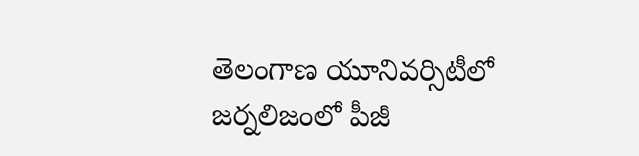తెలంగాణ యూనివర్సిటీలో జర్నలిజంలో పీజీ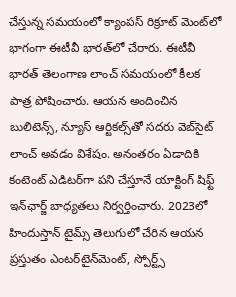చేస్తున్న సమయంలో క్యాంపస్ రిక్రూట్ మెంట్‌లో భాగంగా ఈటీవీ భారత్‌లో చేరారు. ఈటీవీ భారత్ తెలంగాణ లాంచ్ సమయంలో కీలక పాత్ర పోషించారు. ఆయన అందించిన బులిటెన్స్, న్యూస్ ఆర్టికల్స్‌తో సదరు వెబ్‌సైట్ లాంచ్ అవడం విశేషం. అనంతరం ఏడాదికి కంటెంట్ ఎడిటర్‌గా పని చేస్తూనే యాక్టింగ్ షిఫ్ట్ ఇన్‌ఛార్జ్ బాధ్యతలు నిర్వర్తించారు. 2023లో హిందుస్తాన్ టైమ్స్ తెలుగులో చేరిన ఆయన ప్రస్తుతం ఎంటర్‌టైన్‌మెంట్, స్పోర్ట్స్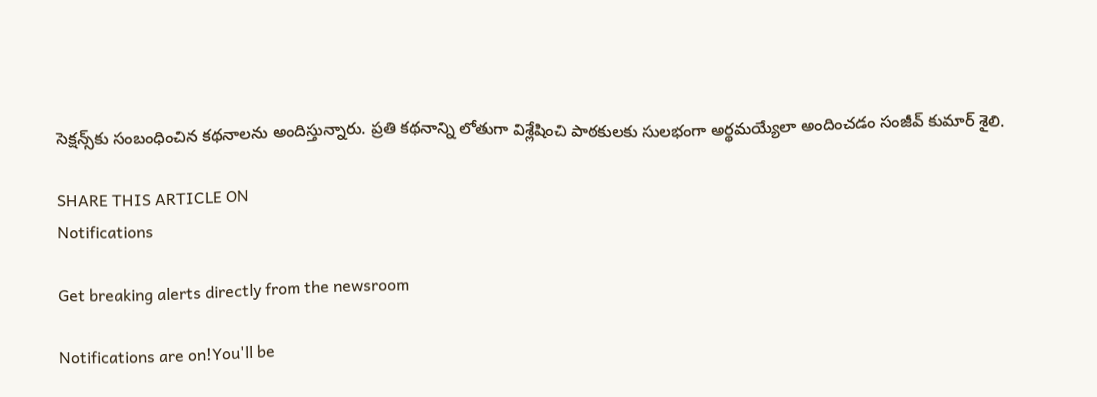సెక్షన్స్‌కు సంబంధించిన కథనాలను అందిస్తున్నారు. ప్రతి కథనాన్ని లోతుగా విశ్లేషించి పాఠకులకు సులభంగా అర్థమయ్యేలా అందించడం సంజీవ్ కుమార్ శైలి.

SHARE THIS ARTICLE ON
Notifications

Get breaking alerts directly from the newsroom

Notifications are on!You'll be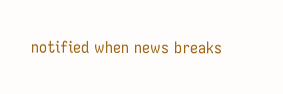notified when news breaks